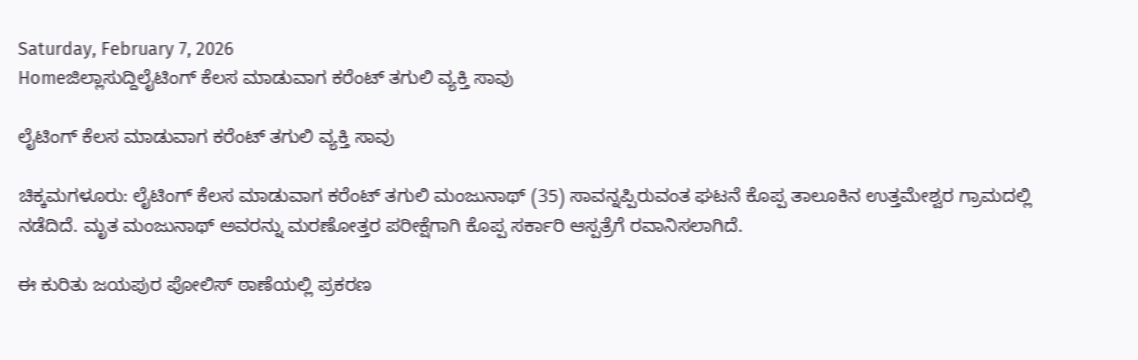Saturday, February 7, 2026
Homeಜಿಲ್ಲಾಸುದ್ದಿಲೈಟಿಂಗ್ ಕೆಲಸ ಮಾಡುವಾಗ ಕರೆಂಟ್ ತಗುಲಿ ವ್ಯಕ್ತಿ ಸಾವು

ಲೈಟಿಂಗ್ ಕೆಲಸ ಮಾಡುವಾಗ ಕರೆಂಟ್ ತಗುಲಿ ವ್ಯಕ್ತಿ ಸಾವು

ಚಿಕ್ಕಮಗಳೂರು: ಲೈಟಿಂಗ್ ಕೆಲಸ ಮಾಡುವಾಗ ಕರೆಂಟ್‌ ತಗುಲಿ ಮಂಜುನಾಥ್ (35) ಸಾವನ್ನಪ್ಪಿರುವಂತ ಘಟನೆ ಕೊಪ್ಪ ತಾಲೂಕಿನ ಉತ್ತಮೇಶ್ವರ ಗ್ರಾಮದಲ್ಲಿ ನಡೆದಿದೆ. ಮೃತ ಮಂಜುನಾಥ್‌ ಅವರನ್ನು ಮರಣೋತ್ತರ ಪರೀಕ್ಷೆಗಾಗಿ ಕೊಪ್ಪ ಸರ್ಕಾರಿ ಆಸ್ಪತ್ರೆಗೆ ರವಾನಿಸಲಾಗಿದೆ.

ಈ ಕುರಿತು ಜಯಪುರ ಪೋಲಿಸ್ ಠಾಣೆಯಲ್ಲಿ ಪ್ರಕರಣ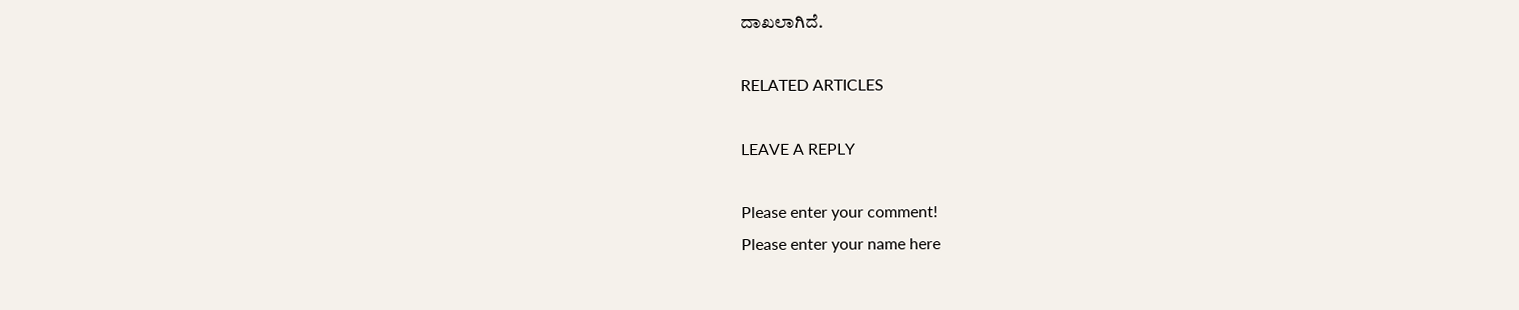ದಾಖಲಾಗಿದೆ.

RELATED ARTICLES

LEAVE A REPLY

Please enter your comment!
Please enter your name here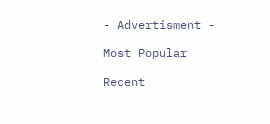- Advertisment -

Most Popular

Recent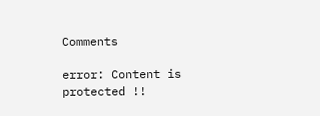Comments

error: Content is protected !!